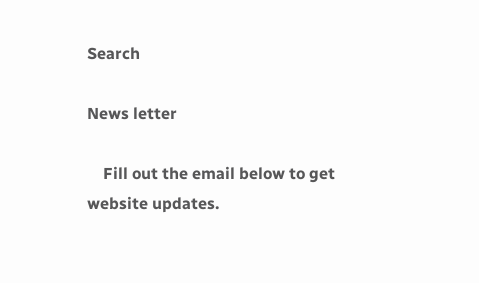Search

News letter

    Fill out the email below to get website updates.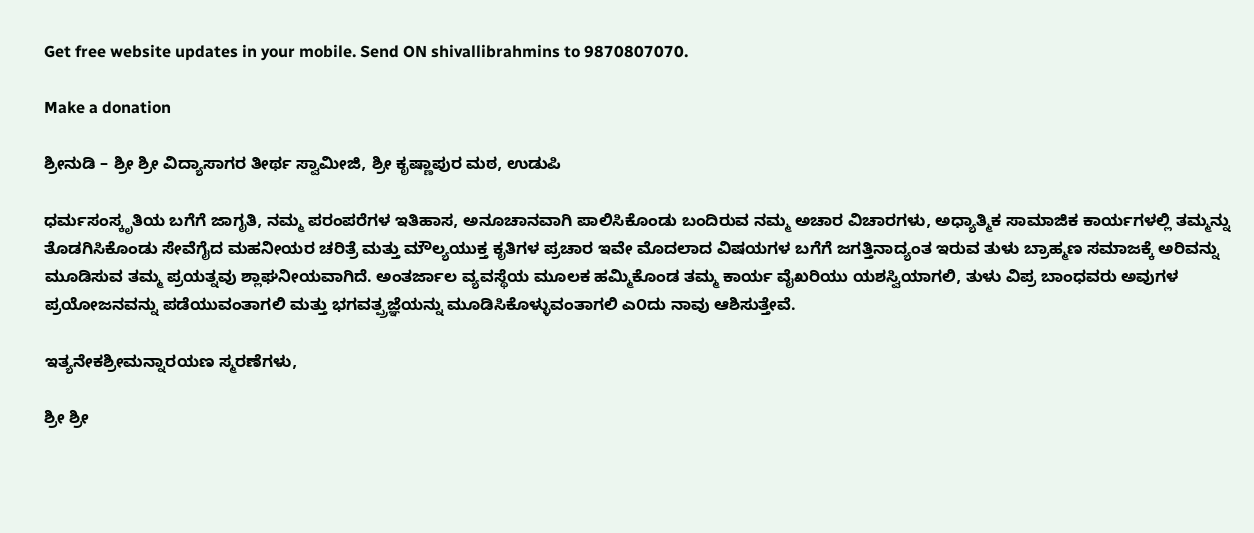Get free website updates in your mobile. Send ON shivallibrahmins to 9870807070.

Make a donation

ಶ್ರೀನುಡಿ – ಶ್ರೀ ಶ್ರೀ ವಿದ್ಯಾಸಾಗರ ತೀರ್ಥ ಸ್ವಾಮೀಜಿ, ಶ್ರೀ ಕೃಷ್ಣಾಪುರ ಮಠ, ಉಡುಪಿ

ಧರ್ಮಸಂಸ್ಕೃತಿಯ ಬಗೆಗೆ ಜಾಗೃತಿ, ನಮ್ಮ ಪರಂಪರೆಗಳ ಇತಿಹಾಸ, ಅನೂಚಾನವಾಗಿ ಪಾಲಿಸಿಕೊಂಡು ಬಂದಿರುವ ನಮ್ಮ ಅಚಾರ ವಿಚಾರಗಳು, ಅಧ್ಯಾತ್ಮಿಕ ಸಾಮಾಜಿಕ ಕಾರ್ಯಗಳಲ್ಲಿ ತಮ್ಮನ್ನು ತೊಡಗಿಸಿಕೊಂಡು ಸೇವೆಗೈದ ಮಹನೀಯರ ಚರಿತ್ರೆ ಮತ್ತು ಮೌಲ್ಯಯುಕ್ತ ಕೃತಿಗಳ ಪ್ರಚಾರ ಇವೇ ಮೊದಲಾದ ವಿಷಯಗಳ ಬಗೆಗೆ ಜಗತ್ತಿನಾದ್ಯಂತ ಇರುವ ತುಳು ಬ್ರಾಹ್ಮಣ ಸಮಾಜಕ್ಕೆ ಅರಿವನ್ನು ಮೂಡಿಸುವ ತಮ್ಮ ಪ್ರಯತ್ನವು ಶ್ಲಾಘನೀಯವಾಗಿದೆ. ಅಂತರ್ಜಾಲ ವ್ಯವಸ್ಥೆಯ ಮೂಲಕ ಹಮ್ಮಿಕೊಂಡ ತಮ್ಮ ಕಾರ್ಯ ವೈಖರಿಯು ಯಶಸ್ವಿಯಾಗಲಿ, ತುಳು ವಿಪ್ರ ಬಾಂಧವರು ಅವುಗಳ ಪ್ರಯೋಜನವನ್ನು ಪಡೆಯುವಂತಾಗಲಿ ಮತ್ತು ಭಗವತ್ಪ್ರಜ್ಞೆಯನ್ನು ಮೂಡಿಸಿಕೊಳ್ಳುವಂತಾಗಲಿ ಎ೦ದು ನಾವು ಆಶಿಸುತ್ತೇವೆ.

ಇತ್ಯನೇಕಶ್ರೀಮನ್ನಾರಯಣ ಸ್ಮರಣೆಗಳು,

ಶ್ರೀ ಶ್ರೀ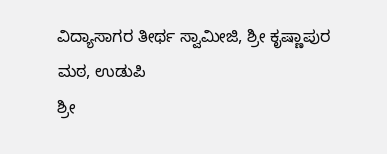ವಿದ್ಯಾಸಾಗರ ತೀರ್ಥ ಸ್ವಾಮೀಜಿ, ಶ್ರೀ ಕೃಷ್ಣಾಪುರ ಮಠ, ಉಡುಪಿ
ಶ್ರೀ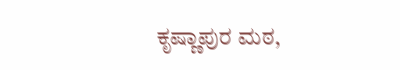ಕೃಷ್ಣಾಪುರ ಮಠ,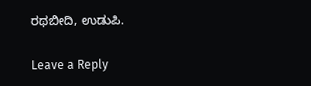ರಥಬೀದಿ, ಉಡುಪಿ.

Leave a Reply